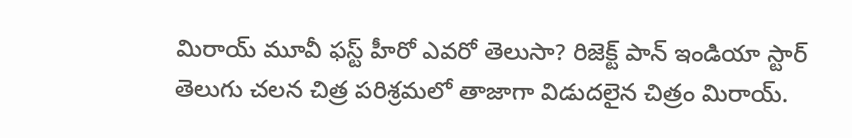మిరాయ్ మూవీ ఫస్ట్ హీరో ఎవరో తెలుసా? రిజెక్ట్ పాన్ ఇండియా స్టార్
తెలుగు చలన చిత్ర పరిశ్రమలో తాజాగా విడుదలైన చిత్రం మిరాయ్.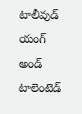టాలీవుడ్ యంగ్ అండ్ టాలెంటెడ్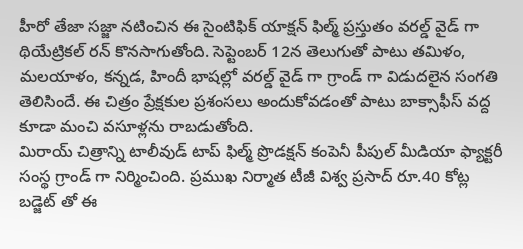హీరో తేజా సజ్జా నటించిన ఈ సైంటిఫిక్ యాక్షన్ ఫిల్మ్ ప్రస్తుతం వరల్డ్ వైడ్ గా థియేట్రికల్ రన్ కొనసాగుతోంది. సెప్టెంబర్ 12న తెలుగుతో పాటు తమిళం, మలయాళం, కన్నడ, హిందీ భాషల్లో వరల్డ్ వైడ్ గా గ్రాండ్ గా విడుదలైన సంగతి తెలిసిందే. ఈ చిత్రం ప్రేక్షకుల ప్రశంసలు అందుకోవడంతో పాటు బాక్సాఫీస్ వద్ద కూడా మంచి వసూళ్లను రాబడుతోంది.
మిరాయ్ చిత్రాన్ని టాలీవుడ్ టాప్ ఫిల్మ్ ప్రొడక్షన్ కంపెనీ పీపుల్ మీడియా ఫ్యాక్టరీ సంస్థ గ్రాండ్ గా నిర్మించింది. ప్రముఖ నిర్మాత టీజీ విశ్వ ప్రసాద్ రూ.40 కోట్ల బడ్జెట్ తో ఈ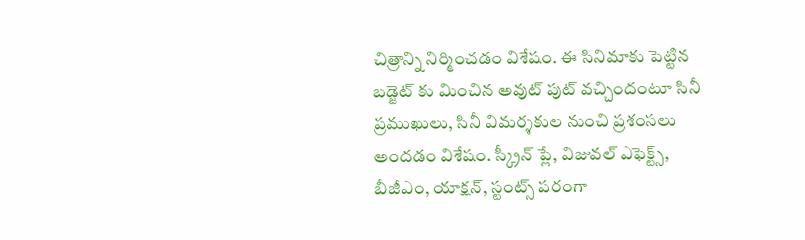చిత్రాన్ని నిర్మించడం విశేషం. ఈ సినిమాకు పెట్టిన బడ్జెట్ కు మించిన అవుట్ పుట్ వచ్చిందంటూ సినీ ప్రముఖులు, సినీ విమర్శకుల నుంచి ప్రశంసలు అందడం విశేషం. స్క్రీన్ ప్లే, విజువల్ ఎఫెక్ట్స్, బీజీఎం, యాక్షన్, స్టంట్స్ పరంగా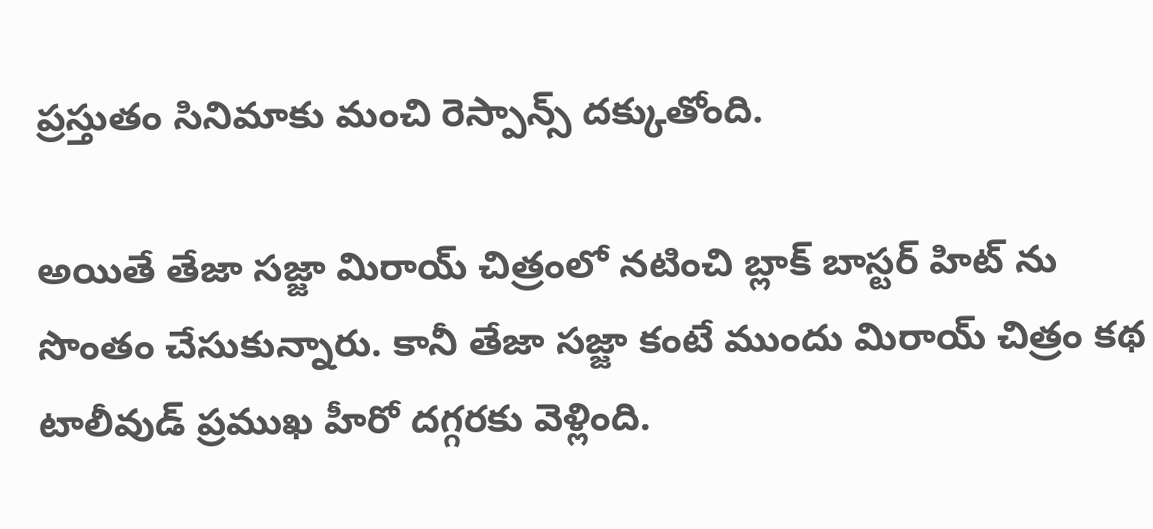ప్రస్తుతం సినిమాకు మంచి రెస్పాన్స్ దక్కుతోంది.

అయితే తేజా సజ్జా మిరాయ్ చిత్రంలో నటించి బ్లాక్ బాస్టర్ హిట్ ను సొంతం చేసుకున్నారు. కానీ తేజా సజ్జా కంటే ముందు మిరాయ్ చిత్రం కథ టాలీవుడ్ ప్రముఖ హీరో దగ్గరకు వెళ్లింది.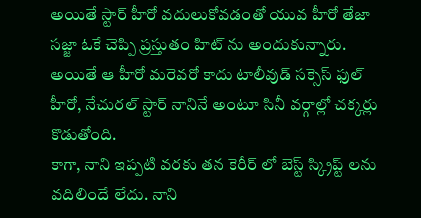అయితే స్టార్ హీరో వదులుకోవడంతో యువ హీరో తేజా సజ్జా ఓకే చెప్పి ప్రస్తుతం హిట్ ను అందుకున్నారు. అయితే ఆ హీరో మరెవరో కాదు టాలీవుడ్ సక్సెస్ ఫుల్ హీరో, నేచురల్ స్టార్ నానినే అంటూ సినీ వర్గాల్లో చక్కర్లు కొడుతోంది.
కాగా, నాని ఇప్పటి వరకు తన కెరీర్ లో బెస్ట్ స్క్రిప్ట్ లను వదిలిందే లేదు. నాని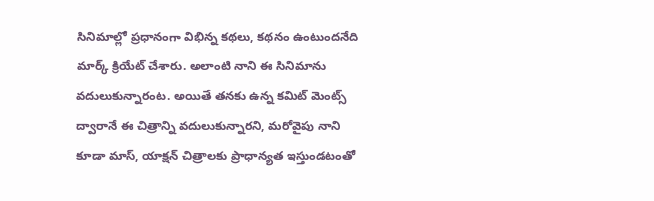సినిమాల్లో ప్రధానంగా విభిన్న కథలు, కథనం ఉంటుందనేది మార్క్ క్రియేట్ చేశారు. అలాంటి నాని ఈ సినిమాను వదులుకున్నారంట. అయితే తనకు ఉన్న కమిట్ మెంట్స్ ద్వారానే ఈ చిత్రాన్ని వదులుకున్నారని, మరోవైపు నాని కూడా మాస్, యాక్షన్ చిత్రాలకు ప్రాధాన్యత ఇస్తుండటంతో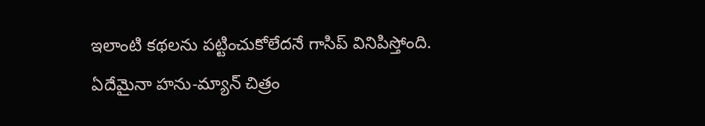ఇలాంటి కథలను పట్టించుకోలేదనే గాసిప్ వినిపిస్తోంది.
ఏదేమైనా హను-మ్యాన్ చిత్రం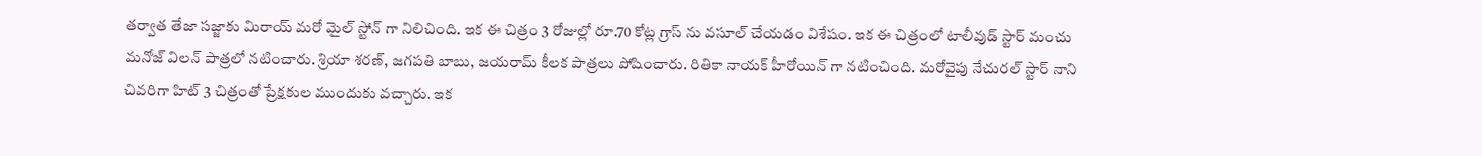తర్వాత తేజా సజ్జాకు మిరాయ్ మరో మైల్ స్టోన్ గా నిలిచింది. ఇక ఈ చిత్రం 3 రోజుల్లో రూ.70 కోట్ల గ్రాస్ ను వసూల్ చేయడం విశేషం. ఇక ఈ చిత్రంలో టాలీవుడ్ స్టార్ మంచు మనోజ్ విలన్ పాత్రలో నటించారు. శ్రియా శరణ్, జగపతి బాబు, జయరామ్ కీలక పాత్రలు పోషించారు. రితికా నాయక్ హీరోయిన్ గా నటించింది. మరోవైపు నేచురల్ స్టార్ నాని చివరిగా హిట్ 3 చిత్రంతో ప్రేక్షకుల ముందుకు వచ్చారు. ఇక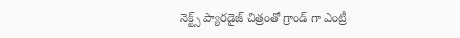నెక్ట్స్ ప్యారడైజ్ చిత్రంతో గ్రాండ్ గా ఎంట్రీ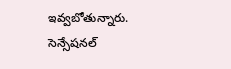ఇవ్వబోతున్నారు. సెన్సేషనల్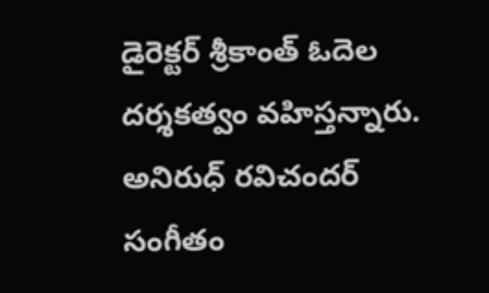డైరెక్టర్ శ్రీకాంత్ ఓదెల దర్శకత్వం వహిస్తన్నారు. అనిరుధ్ రవిచందర్ సంగీతం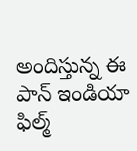అందిస్తున్న ఈ పాన్ ఇండియా ఫిల్మ్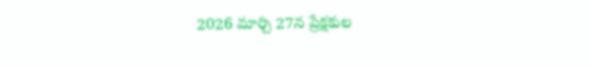2026 మార్చి 27న ప్రేక్షకుల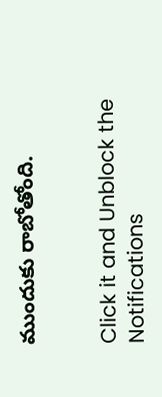ముందుకు రాబోతోంది.


Click it and Unblock the Notifications